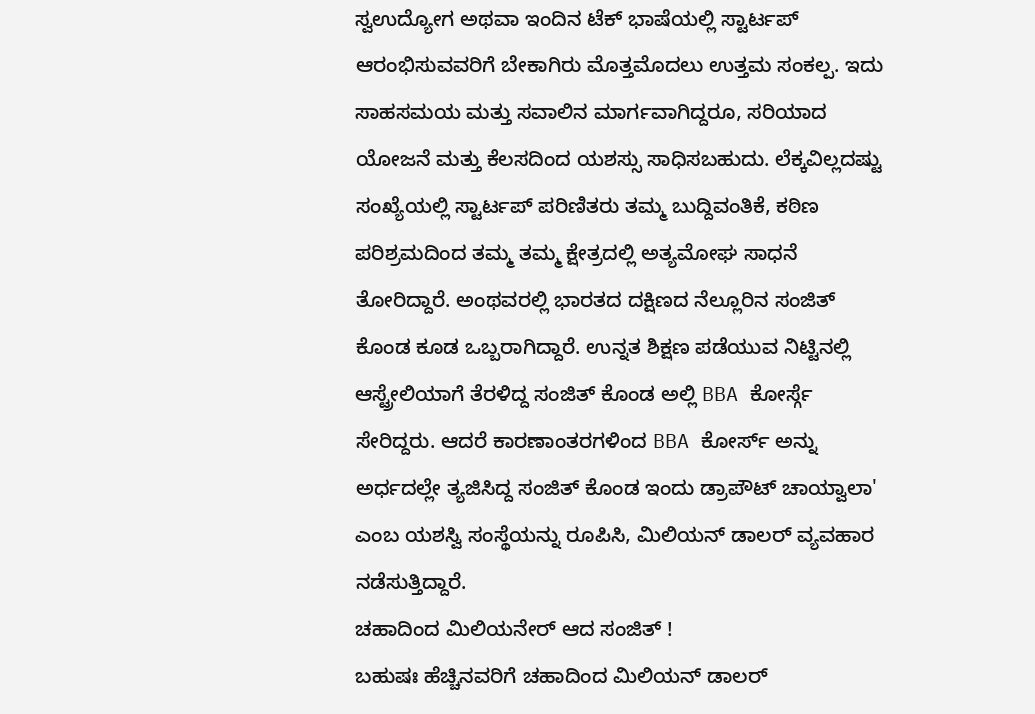ಸ್ವಉದ್ಯೋಗ ಅಥವಾ ಇಂದಿನ ಟೆಕ್ ಭಾಷೆಯಲ್ಲಿ ಸ್ಟಾರ್ಟಪ್ ಆರಂಭಿಸುವವರಿಗೆ ಬೇಕಾಗಿರು ಮೊತ್ತಮೊದಲು ಉತ್ತಮ ಸಂಕಲ್ಪ. ಇದು ಸಾಹಸಮಯ ಮತ್ತು ಸವಾಲಿನ ಮಾರ್ಗವಾಗಿದ್ದರೂ, ಸರಿಯಾದ ಯೋಜನೆ ಮತ್ತು ಕೆಲಸದಿಂದ ಯಶಸ್ಸು ಸಾಧಿಸಬಹುದು. ಲೆಕ್ಕವಿಲ್ಲದಷ್ಟು ಸಂಖ್ಯೆಯಲ್ಲಿ ಸ್ಟಾರ್ಟಪ್ ಪರಿಣಿತರು ತಮ್ಮ ಬುದ್ದಿವಂತಿಕೆ, ಕಠಿಣ ಪರಿಶ್ರಮದಿಂದ ತಮ್ಮ ತಮ್ಮ ಕ್ಷೇತ್ರದಲ್ಲಿ ಅತ್ಯಮೋಘ ಸಾಧನೆ ತೋರಿದ್ದಾರೆ. ಅಂಥವರಲ್ಲಿ ಭಾರತದ ದಕ್ಷಿಣದ ನೆಲ್ಲೂರಿನ ಸಂಜಿತ್ ಕೊಂಡ ಕೂಡ ಒಬ್ಬರಾಗಿದ್ದಾರೆ. ಉನ್ನತ ಶಿಕ್ಷಣ ಪಡೆಯುವ ನಿಟ್ಟಿನಲ್ಲಿ ಆಸ್ಟ್ರೇಲಿಯಾಗೆ ತೆರಳಿದ್ದ ಸಂಜಿತ್ ಕೊಂಡ ಅಲ್ಲಿ BBA ಕೋರ್ಸ್ಗೆ ಸೇರಿದ್ದರು. ಆದರೆ ಕಾರಣಾಂತರಗಳಿಂದ BBA ಕೋರ್ಸ್ ಅನ್ನು ಅರ್ಧದಲ್ಲೇ ತ್ಯಜಿಸಿದ್ದ ಸಂಜಿತ್ ಕೊಂಡ ಇಂದು ಡ್ರಾಪೌಟ್ ಚಾಯ್ವಾಲಾ' ಎಂಬ ಯಶಸ್ವಿ ಸಂಸ್ಥೆಯನ್ನು ರೂಪಿಸಿ, ಮಿಲಿಯನ್ ಡಾಲರ್ ವ್ಯವಹಾರ ನಡೆಸುತ್ತಿದ್ದಾರೆ.
ಚಹಾದಿಂದ ಮಿಲಿಯನೇರ್ ಆದ ಸಂಜಿತ್ !
ಬಹುಷಃ ಹೆಚ್ಚಿನವರಿಗೆ ಚಹಾದಿಂದ ಮಿಲಿಯನ್ ಡಾಲರ್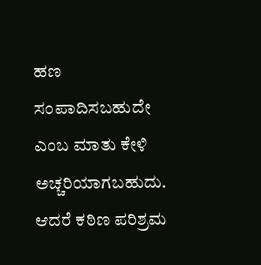ಹಣ ಸಂಪಾದಿಸಬಹುದೇ ಎಂಬ ಮಾತು ಕೇಳಿ ಅಚ್ಚರಿಯಾಗಬಹುದು. ಆದರೆ ಕಠಿಣ ಪರಿಶ್ರಮ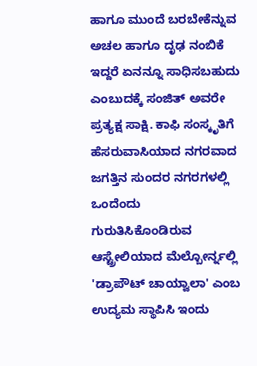ಹಾಗೂ ಮುಂದೆ ಬರಬೇಕೆನ್ನುವ ಅಚಲ ಹಾಗೂ ದೃಢ ನಂಬಿಕೆ ಇದ್ದರೆ ಏನನ್ನೂ ಸಾಧಿಸಬಹುದು ಎಂಬುದಕ್ಕೆ ಸಂಜಿತ್ ಅವರೇ ಪ್ರತ್ಯಕ್ಷ ಸಾಕ್ಷಿ. ಕಾಫಿ ಸಂಸ್ಕೃತಿಗೆ ಹೆಸರುವಾಸಿಯಾದ ನಗರವಾದ ಜಗತ್ತಿನ ಸುಂದರ ನಗರಗಳಲ್ಲಿ ಒಂದೆಂದು ಗುರುತಿಸಿಕೊಂಡಿರುವ ಆಸ್ಟ್ರೇಲಿಯಾದ ಮೆಲ್ಬೋರ್ನ್ನಲ್ಲಿ 'ಡ್ರಾಪೌಟ್ ಚಾಯ್ವಾಲಾ' ಎಂಬ ಉದ್ಯಮ ಸ್ಥಾಪಿಸಿ ಇಂದು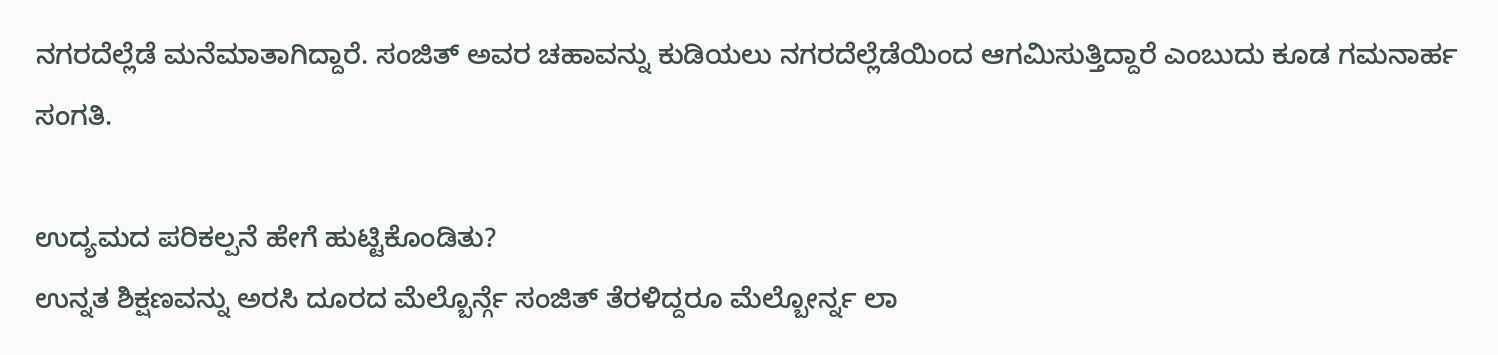ನಗರದೆಲ್ಲೆಡೆ ಮನೆಮಾತಾಗಿದ್ದಾರೆ. ಸಂಜಿತ್ ಅವರ ಚಹಾವನ್ನು ಕುಡಿಯಲು ನಗರದೆಲ್ಲೆಡೆಯಿಂದ ಆಗಮಿಸುತ್ತಿದ್ದಾರೆ ಎಂಬುದು ಕೂಡ ಗಮನಾರ್ಹ ಸಂಗತಿ.

ಉದ್ಯಮದ ಪರಿಕಲ್ಪನೆ ಹೇಗೆ ಹುಟ್ಟಿಕೊಂಡಿತು?
ಉನ್ನತ ಶಿಕ್ಷಣವನ್ನು ಅರಸಿ ದೂರದ ಮೆಲ್ಬೊರ್ನ್ಗೆ ಸಂಜಿತ್ ತೆರಳಿದ್ದರೂ ಮೆಲ್ಬೋರ್ನ್ನ ಲಾ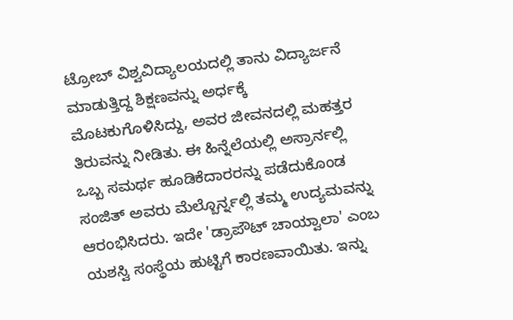ಟ್ರೋಬ್ ವಿಶ್ವವಿದ್ಯಾಲಯದಲ್ಲಿ ತಾನು ವಿದ್ಯಾರ್ಜನೆ ಮಾಡುತ್ತಿದ್ದ ಶಿಕ್ಷಣವನ್ನು ಅರ್ಧಕ್ಕೆ ಮೊಟಕುಗೊಳಿಸಿದ್ದು, ಅವರ ಜೀವನದಲ್ಲಿ ಮಹತ್ತರ ತಿರುವನ್ನು ನೀಡಿತು. ಈ ಹಿನ್ನೆಲೆಯಲ್ಲಿ ಅಸ್ರಾರ್ನಲ್ಲಿ ಒಬ್ಬ ಸಮರ್ಥ ಹೂಡಿಕೆದಾರರನ್ನು ಪಡೆದುಕೊಂಡ ಸಂಜಿತ್ ಅವರು ಮೆಲ್ಬೊರ್ನ್ನಲ್ಲಿ ತಮ್ಮ ಉದ್ಯಮವನ್ನು ಆರಂಭಿಸಿದರು. ಇದೇ 'ಡ್ರಾಪೌಟ್ ಚಾಯ್ವಾಲಾ' ಎಂಬ ಯಶಸ್ವಿ ಸಂಸ್ಥೆಯ ಹುಟ್ಟಿಗೆ ಕಾರಣವಾಯಿತು. ಇನ್ನು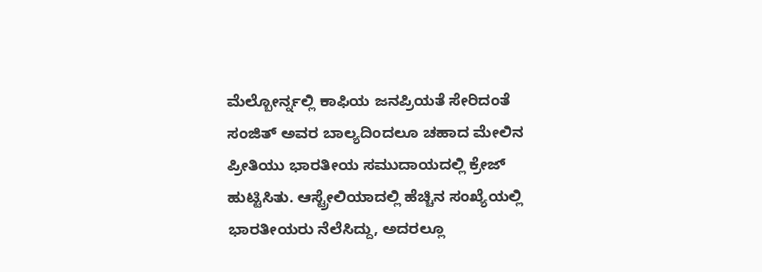ಮೆಲ್ಬೋರ್ನ್ನಲ್ಲಿ ಕಾಫಿಯ ಜನಪ್ರಿಯತೆ ಸೇರಿದಂತೆ ಸಂಜಿತ್ ಅವರ ಬಾಲ್ಯದಿಂದಲೂ ಚಹಾದ ಮೇಲಿನ ಪ್ರೀತಿಯು ಭಾರತೀಯ ಸಮುದಾಯದಲ್ಲಿ ಕ್ರೇಜ್ ಹುಟ್ಟಿಸಿತು. ಆಸ್ಟ್ರೇಲಿಯಾದಲ್ಲಿ ಹೆಚ್ಚಿನ ಸಂಖ್ಯೆಯಲ್ಲಿ ಭಾರತೀಯರು ನೆಲೆಸಿದ್ದು, ಅದರಲ್ಲೂ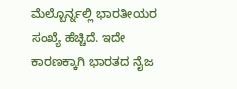ಮೆಲ್ಬೊರ್ನ್ನಲ್ಲಿ ಭಾರತೀಯರ ಸಂಖ್ಯೆ ಹೆಚ್ಚಿದೆ. ಇದೇ ಕಾರಣಕ್ಕಾಗಿ ಭಾರತದ ನೈಜ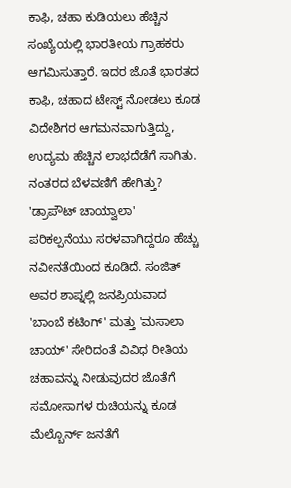ಕಾಫಿ, ಚಹಾ ಕುಡಿಯಲು ಹೆಚ್ಚಿನ ಸಂಖ್ಯೆಯಲ್ಲಿ ಭಾರತೀಯ ಗ್ರಾಹಕರು ಆಗಮಿಸುತ್ತಾರೆ. ಇದರ ಜೊತೆ ಭಾರತದ ಕಾಫಿ, ಚಹಾದ ಟೇಸ್ಟ್ ನೋಡಲು ಕೂಡ ವಿದೇಶಿಗರ ಆಗಮನವಾಗುತ್ತಿದ್ದು, ಉದ್ಯಮ ಹೆಚ್ಚಿನ ಲಾಭದೆಡೆಗೆ ಸಾಗಿತು.
ನಂತರದ ಬೆಳವಣಿಗೆ ಹೇಗಿತ್ತು?
'ಡ್ರಾಪೌಟ್ ಚಾಯ್ವಾಲಾ' ಪರಿಕಲ್ಪನೆಯು ಸರಳವಾಗಿದ್ದರೂ ಹೆಚ್ಚು ನವೀನತೆಯಿಂದ ಕೂಡಿದೆ. ಸಂಜಿತ್ ಅವರ ಶಾಪ್ನಲ್ಲಿ ಜನಪ್ರಿಯವಾದ 'ಬಾಂಬೆ ಕಟಿಂಗ್' ಮತ್ತು 'ಮಸಾಲಾ ಚಾಯ್' ಸೇರಿದಂತೆ ವಿವಿಧ ರೀತಿಯ ಚಹಾವನ್ನು ನೀಡುವುದರ ಜೊತೆಗೆ ಸಮೋಸಾಗಳ ರುಚಿಯನ್ನು ಕೂಡ ಮೆಲ್ಬೊರ್ನ್ ಜನತೆಗೆ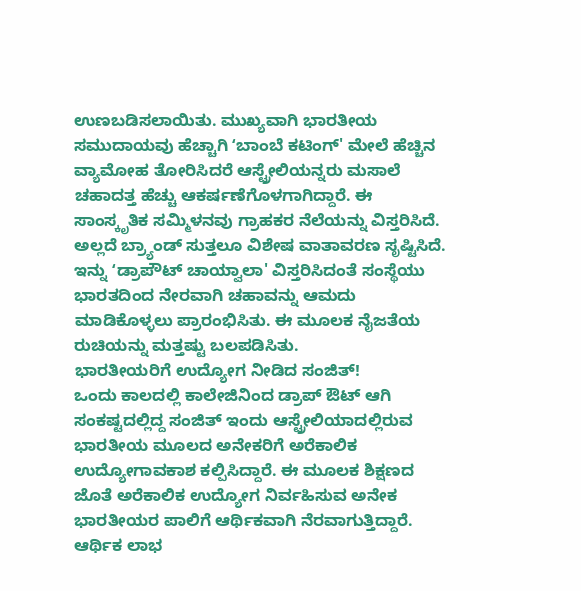ಉಣಬಡಿಸಲಾಯಿತು. ಮುಖ್ಯವಾಗಿ ಭಾರತೀಯ ಸಮುದಾಯವು ಹೆಚ್ಚಾಗಿ ʻಬಾಂಬೆ ಕಟಿಂಗ್' ಮೇಲೆ ಹೆಚ್ಚಿನ ವ್ಯಾಮೋಹ ತೋರಿಸಿದರೆ ಆಸ್ಟ್ರೇಲಿಯನ್ನರು ಮಸಾಲೆ ಚಹಾದತ್ತ ಹೆಚ್ಚು ಆಕರ್ಷಣೆಗೊಳಗಾಗಿದ್ದಾರೆ. ಈ ಸಾಂಸ್ಕೃತಿಕ ಸಮ್ಮಿಳನವು ಗ್ರಾಹಕರ ನೆಲೆಯನ್ನು ವಿಸ್ತರಿಸಿದೆ. ಅಲ್ಲದೆ ಬ್ರ್ಯಾಂಡ್ ಸುತ್ತಲೂ ವಿಶೇಷ ವಾತಾವರಣ ಸೃಷ್ಟಿಸಿದೆ. ಇನ್ನು ʻಡ್ರಾಪೌಟ್ ಚಾಯ್ವಾಲಾ' ವಿಸ್ತರಿಸಿದಂತೆ ಸಂಸ್ಥೆಯು ಭಾರತದಿಂದ ನೇರವಾಗಿ ಚಹಾವನ್ನು ಆಮದು ಮಾಡಿಕೊಳ್ಳಲು ಪ್ರಾರಂಭಿಸಿತು. ಈ ಮೂಲಕ ನೈಜತೆಯ ರುಚಿಯನ್ನು ಮತ್ತಷ್ಟು ಬಲಪಡಿಸಿತು.
ಭಾರತೀಯರಿಗೆ ಉದ್ಯೋಗ ನೀಡಿದ ಸಂಜಿತ್!
ಒಂದು ಕಾಲದಲ್ಲಿ ಕಾಲೇಜಿನಿಂದ ಡ್ರಾಪ್ ಔಟ್ ಆಗಿ ಸಂಕಷ್ಟದಲ್ಲಿದ್ದ ಸಂಜಿತ್ ಇಂದು ಆಸ್ಟ್ರೇಲಿಯಾದಲ್ಲಿರುವ ಭಾರತೀಯ ಮೂಲದ ಅನೇಕರಿಗೆ ಅರೆಕಾಲಿಕ ಉದ್ಯೋಗಾವಕಾಶ ಕಲ್ಪಿಸಿದ್ದಾರೆ. ಈ ಮೂಲಕ ಶಿಕ್ಷಣದ ಜೊತೆ ಅರೆಕಾಲಿಕ ಉದ್ಯೋಗ ನಿರ್ವಹಿಸುವ ಅನೇಕ ಭಾರತೀಯರ ಪಾಲಿಗೆ ಆರ್ಥಿಕವಾಗಿ ನೆರವಾಗುತ್ತಿದ್ದಾರೆ.
ಆರ್ಥಿಕ ಲಾಭ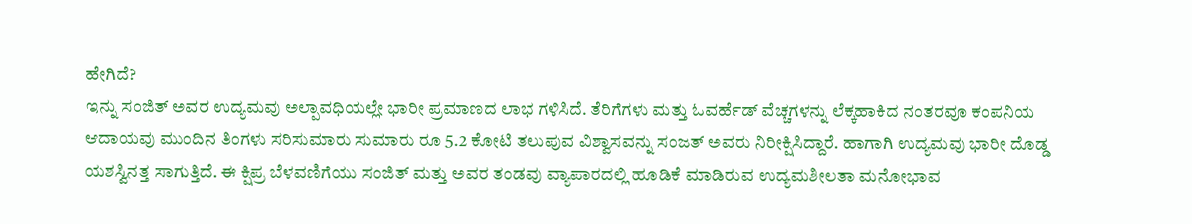ಹೇಗಿದೆ?
ಇನ್ನು ಸಂಜಿತ್ ಅವರ ಉದ್ಯಮವು ಅಲ್ಪಾವಧಿಯಲ್ಲೇ ಭಾರೀ ಪ್ರಮಾಣದ ಲಾಭ ಗಳಿಸಿದೆ. ತೆರಿಗೆಗಳು ಮತ್ತು ಓವರ್ಹೆಡ್ ವೆಚ್ಚಗಳನ್ನು ಲೆಕ್ಕಹಾಕಿದ ನಂತರವೂ ಕಂಪನಿಯ ಆದಾಯವು ಮುಂದಿನ ತಿಂಗಳು ಸರಿಸುಮಾರು ಸುಮಾರು ರೂ 5.2 ಕೋಟಿ ತಲುಪುವ ವಿಶ್ವಾಸವನ್ನು ಸಂಜತ್ ಅವರು ನಿರೀಕ್ಷಿಸಿದ್ದಾರೆ. ಹಾಗಾಗಿ ಉದ್ಯಮವು ಭಾರೀ ದೊಡ್ಡ ಯಶಸ್ವಿನತ್ತ ಸಾಗುತ್ತಿದೆ. ಈ ಕ್ಷಿಪ್ರ ಬೆಳವಣಿಗೆಯು ಸಂಜಿತ್ ಮತ್ತು ಅವರ ತಂಡವು ವ್ಯಾಪಾರದಲ್ಲಿ ಹೂಡಿಕೆ ಮಾಡಿರುವ ಉದ್ಯಮಶೀಲತಾ ಮನೋಭಾವ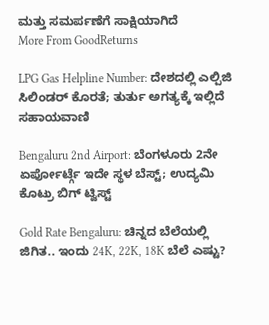ಮತ್ತು ಸಮರ್ಪಣೆಗೆ ಸಾಕ್ಷಿಯಾಗಿದೆ
More From GoodReturns

LPG Gas Helpline Number: ದೇಶದಲ್ಲಿ ಎಲ್ಪಿಜಿ ಸಿಲಿಂಡರ್ ಕೊರತೆ; ತುರ್ತು ಅಗತ್ಯಕ್ಕೆ ಇಲ್ಲಿದೆ ಸಹಾಯವಾಣಿ

Bengaluru 2nd Airport: ಬೆಂಗಳೂರು 2ನೇ ಏರ್ಪೋರ್ಟ್ಗೆ ಇದೇ ಸ್ಥಳ ಬೆಸ್ಟ್; ಉದ್ಯಮಿ ಕೊಟ್ರು ಬಿಗ್ ಟ್ವಿಸ್ಟ್

Gold Rate Bengaluru: ಚಿನ್ನದ ಬೆಲೆಯಲ್ಲಿ ಜಿಗಿತ.. ಇಂದು 24K, 22K, 18K ಬೆಲೆ ಎಷ್ಟು?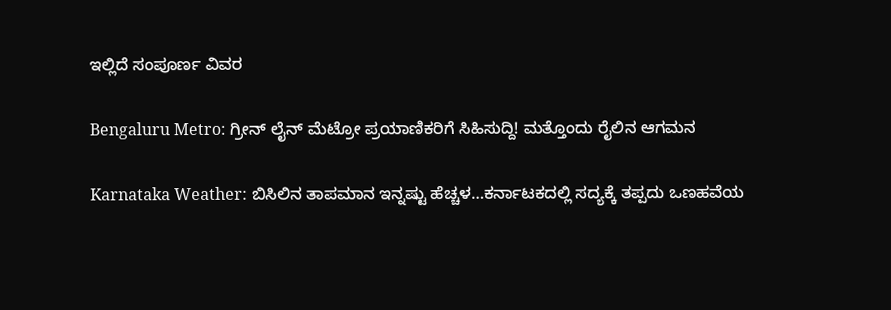ಇಲ್ಲಿದೆ ಸಂಪೂರ್ಣ ವಿವರ

Bengaluru Metro: ಗ್ರೀನ್ ಲೈನ್ ಮೆಟ್ರೋ ಪ್ರಯಾಣಿಕರಿಗೆ ಸಿಹಿಸುದ್ದಿ! ಮತ್ತೊಂದು ರೈಲಿನ ಆಗಮನ

Karnataka Weather: ಬಿಸಿಲಿನ ತಾಪಮಾನ ಇನ್ನಷ್ಟು ಹೆಚ್ಚಳ…ಕರ್ನಾಟಕದಲ್ಲಿ ಸದ್ಯಕ್ಕೆ ತಪ್ಪದು ಒಣಹವೆಯ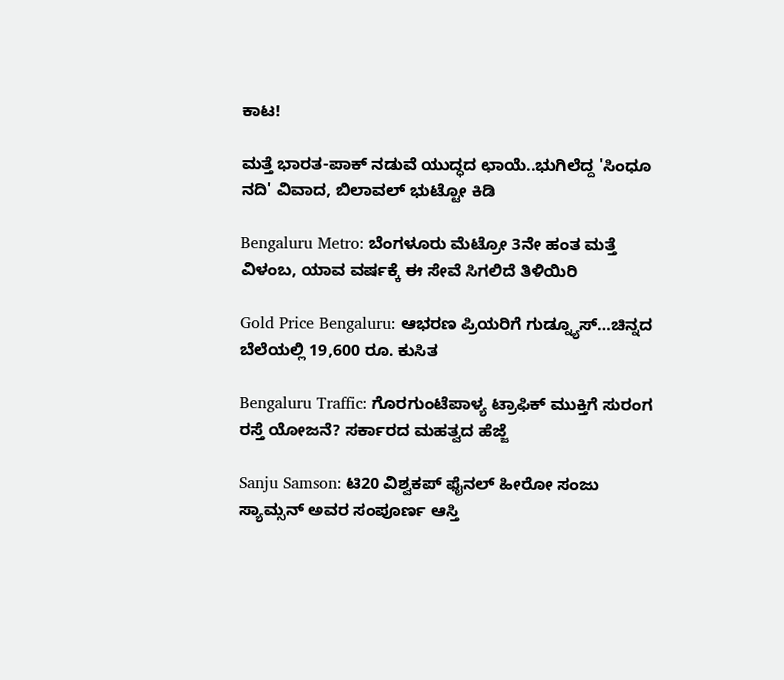ಕಾಟ!

ಮತ್ತೆ ಭಾರತ-ಪಾಕ್ ನಡುವೆ ಯುದ್ಧದ ಛಾಯೆ..ಭುಗಿಲೆದ್ದ 'ಸಿಂಧೂ ನದಿ' ವಿವಾದ, ಬಿಲಾವಲ್ ಭುಟ್ಟೋ ಕಿಡಿ

Bengaluru Metro: ಬೆಂಗಳೂರು ಮೆಟ್ರೋ 3ನೇ ಹಂತ ಮತ್ತೆ ವಿಳಂಬ, ಯಾವ ವರ್ಷಕ್ಕೆ ಈ ಸೇವೆ ಸಿಗಲಿದೆ ತಿಳಿಯಿರಿ

Gold Price Bengaluru: ಆಭರಣ ಪ್ರಿಯರಿಗೆ ಗುಡ್ನ್ಯೂಸ್…ಚಿನ್ನದ ಬೆಲೆಯಲ್ಲಿ 19,600 ರೂ. ಕುಸಿತ

Bengaluru Traffic: ಗೊರಗುಂಟೆಪಾಳ್ಯ ಟ್ರಾಫಿಕ್ ಮುಕ್ತಿಗೆ ಸುರಂಗ ರಸ್ತೆ ಯೋಜನೆ? ಸರ್ಕಾರದ ಮಹತ್ವದ ಹೆಜ್ಜೆ

Sanju Samson: ಟಿ20 ವಿಶ್ವಕಪ್ ಫೈನಲ್ ಹೀರೋ ಸಂಜು ಸ್ಯಾಮ್ಸನ್ ಅವರ ಸಂಪೂರ್ಣ ಆಸ್ತಿ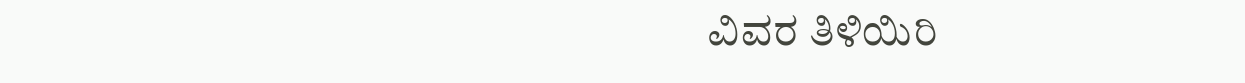ವಿವರ ತಿಳಿಯಿರಿ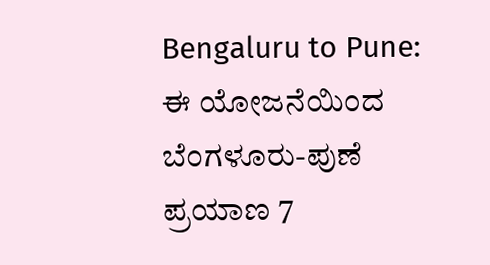Bengaluru to Pune: ಈ ಯೋಜನೆಯಿಂದ ಬೆಂಗಳೂರು-ಪುಣೆ ಪ್ರಯಾಣ 7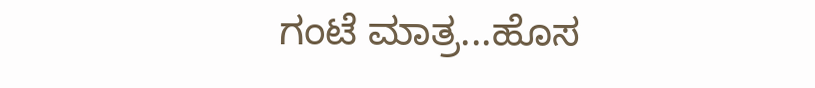ಗಂಟೆ ಮಾತ್ರ...ಹೊಸ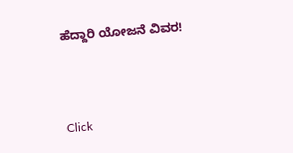ಹೆದ್ದಾರಿ ಯೋಜನೆ ವಿವರ!



Click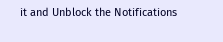it and Unblock the Notifications